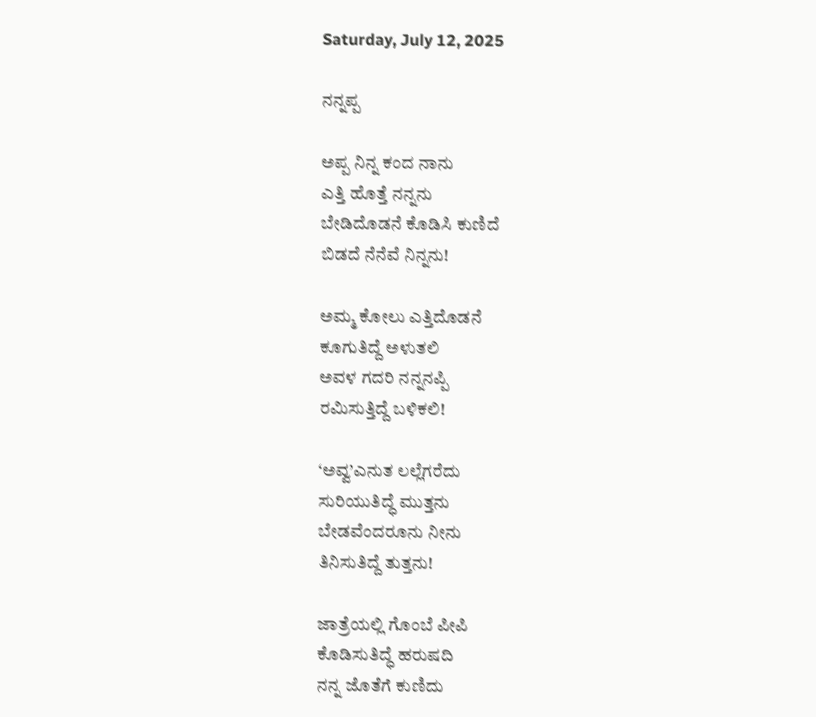Saturday, July 12, 2025

ನನ್ನಪ್ಪ

ಅಪ್ಪ ನಿನ್ನ ಕಂದ ನಾನು
ಎತ್ತಿ ಹೊತ್ತೆ ನನ್ನನು
ಬೇಡಿದೊಡನೆ ಕೊಡಿಸಿ ಕುಣಿದೆ
ಬಿಡದೆ ನೆನೆವೆ ನಿನ್ನನು!

ಅಮ್ಮ ಕೋಲು ಎತ್ತಿದೊಡನೆ
ಕೂಗುತಿದ್ದೆ ಅಳುತಲಿ
ಅವಳ ಗದರಿ ನನ್ನನಪ್ಪಿ
ರಮಿಸುತ್ತಿದ್ದೆ ಬಳಿಕಲಿ!

‘ಅವ್ವ’ಎನುತ ಲಲ್ಲೆಗರೆದು
ಸುರಿಯುತಿದ್ಧೆ ಮುತ್ತನು
ಬೇಡವೆಂದರೂನು ನೀನು
ತಿನಿಸುತಿದ್ದೆ ತುತ್ತನು!

ಜಾತ್ರೆಯಲ್ಲಿ ಗೊಂಬೆ ಪೀಪಿ
ಕೊಡಿಸುತಿದ್ಧೆ ಹರುಷದಿ
ನನ್ನ ಜೊತೆಗೆ ಕುಣಿದು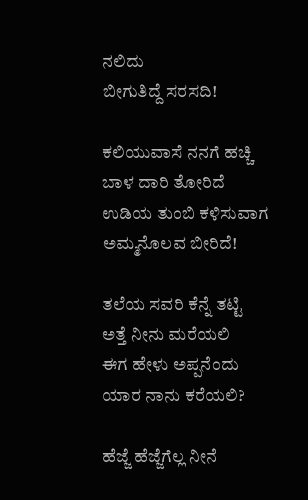ನಲಿದು
ಬೀಗುತಿದ್ದೆ ಸರಸದಿ!

ಕಲಿಯುವಾಸೆ ನನಗೆ ಹಚ್ಚಿ
ಬಾಳ ದಾರಿ ತೋರಿದೆ
ಉಡಿಯ ತುಂಬಿ ಕಳಿಸುವಾಗ
ಅಮ್ಮನೊಲವ ಬೀರಿದೆ!

ತಲೆಯ ಸವರಿ ಕೆನ್ನೆ ತಟ್ಟಿ
ಅತ್ತೆ ನೀನು ಮರೆಯಲಿ
ಈಗ ಹೇಳು ಅಪ್ಪನೆಂದು
ಯಾರ ನಾನು ಕರೆಯಲಿ?

ಹೆಜ್ಜೆ ಹೆಜ್ಜೆಗೆಲ್ಲ ನೀನೆ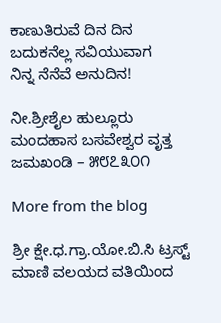ಕಾಣುತಿರುವೆ ದಿನ ದಿನ
ಬದುಕನೆಲ್ಲ ಸವಿಯುವಾಗ
ನಿನ್ನ ನೆನೆವೆ ಅನುದಿನ!

ನೀ.ಶ್ರೀಶೈಲ ಹುಲ್ಲೂರು
ಮಂದಹಾಸ ಬಸವೇಶ್ವರ ವೃತ್ತ
ಜಮಖಂಡಿ – ೫೮೭೩೦೧

More from the blog

ಶ್ರೀ ಕ್ಷೇ.ಧ.ಗ್ರಾ.ಯೋ.ಬಿ.ಸಿ ಟ್ರಸ್ಟ್ ಮಾಣಿ ವಲಯದ ವತಿಯಿಂದ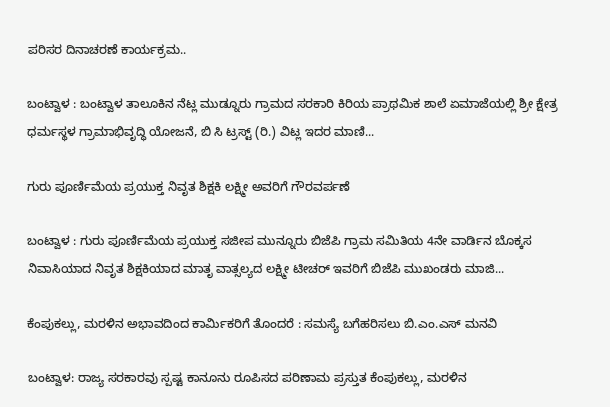ಪರಿಸರ ದಿನಾಚರಣೆ ಕಾರ್ಯಕ್ರಮ..

ಬಂಟ್ವಾಳ : ಬಂಟ್ವಾಳ ತಾಲೂಕಿನ ನೆಟ್ಲ ಮುಡ್ನೂರು ಗ್ರಾಮದ ಸರಕಾರಿ ಕಿರಿಯ ಪ್ರಾಥಮಿಕ ಶಾಲೆ ಏಮಾಜೆಯಲ್ಲಿ ಶ್ರೀ ಕ್ಷೇತ್ರ ಧರ್ಮಸ್ಥಳ ಗ್ರಾಮಾಭಿವೃದ್ಧಿ ಯೋಜನೆ, ಬಿ ಸಿ ಟ್ರಸ್ಟ್ (ರಿ.) ವಿಟ್ಲ ಇದರ ಮಾಣಿ...

ಗುರು ಪೂರ್ಣಿಮೆಯ ಪ್ರಯುಕ್ತ ನಿವೃತ ಶಿಕ್ಷಕಿ ಲಕ್ಷ್ಮೀ ಅವರಿಗೆ ಗೌರವರ್ಪಣೆ

ಬಂಟ್ವಾಳ : ಗುರು ಪೂರ್ಣಿಮೆಯ ಪ್ರಯುಕ್ತ ಸಜೀಪ ಮುನ್ನೂರು ಬಿಜೆಪಿ ಗ್ರಾಮ ಸಮಿತಿಯ 4ನೇ ವಾರ್ಡಿನ ಬೊಕ್ಕಸ ನಿವಾಸಿಯಾದ ನಿವೃತ ಶಿಕ್ಷಕಿಯಾದ ಮಾತೃ ವಾತ್ಸಲ್ಯದ ಲಕ್ಷ್ಮೀ ಟೀಚರ್ ಇವರಿಗೆ ಬಿಜೆಪಿ ಮುಖಂಡರು ಮಾಜಿ...

ಕೆಂಪುಕಲ್ಲು, ಮರಳಿನ ಅಭಾವದಿಂದ ಕಾರ್ಮಿಕರಿಗೆ ತೊಂದರೆ : ಸಮಸ್ಯೆ ಬಗೆಹರಿಸಲು ಬಿ.ಎಂ.ಎಸ್ ಮನವಿ

ಬಂಟ್ವಾಳ: ರಾಜ್ಯ ಸರಕಾರವು ಸ್ಪಷ್ಟ ಕಾನೂನು ರೂಪಿಸದ ಪರಿಣಾಮ ಪ್ರಸ್ತುತ ಕೆಂಪುಕಲ್ಲು, ಮರಳಿನ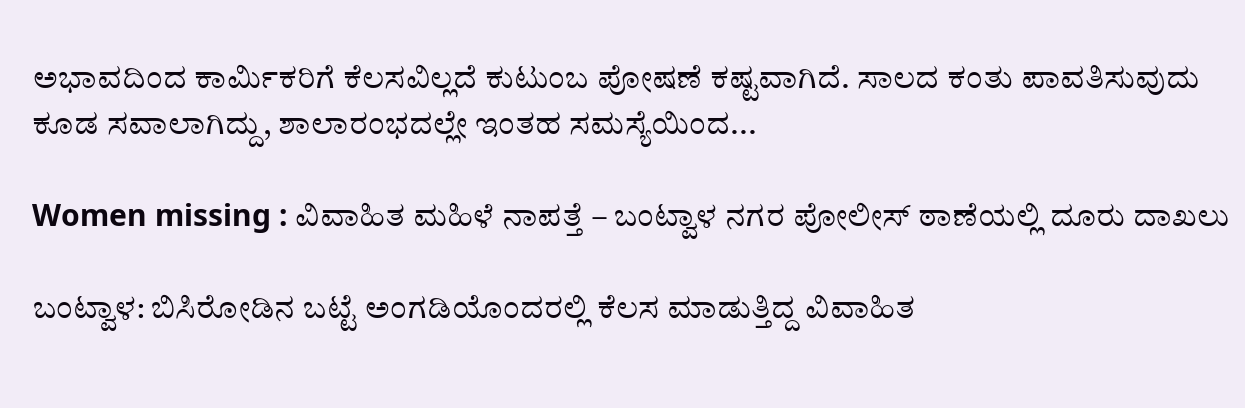ಅಭಾವದಿಂದ ಕಾರ್ಮಿಕರಿಗೆ ಕೆಲಸವಿಲ್ಲದೆ ಕುಟುಂಬ ಪೋಷಣೆ ಕಷ್ಟವಾಗಿದೆ. ಸಾಲದ ಕಂತು ಪಾವತಿಸುವುದು ಕೂಡ ಸವಾಲಾಗಿದ್ದು, ಶಾಲಾರಂಭದಲ್ಲೇ ಇಂತಹ ಸಮಸ್ಯೆಯಿಂದ...

Women missing : ವಿವಾಹಿತ ಮಹಿಳೆ ನಾಪತ್ತೆ – ಬಂಟ್ವಾಳ ನಗರ ಪೋಲೀಸ್ ಠಾಣೆಯಲ್ಲಿ ದೂರು ದಾಖಲು

ಬಂಟ್ವಾಳ: ಬಿಸಿರೋಡಿನ ಬಟ್ಟೆ ಅಂಗಡಿಯೊಂದರಲ್ಲಿ ಕೆಲಸ ಮಾಡುತ್ತಿದ್ದ ವಿವಾಹಿತ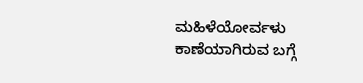ಮಹಿಳೆಯೋರ್ವಳು ಕಾಣೆಯಾಗಿರುವ ಬಗ್ಗೆ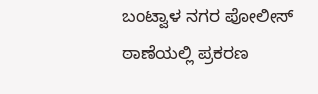ಬಂಟ್ವಾಳ ನಗರ ಪೋಲೀಸ್ ಠಾಣೆಯಲ್ಲಿ ಪ್ರಕರಣ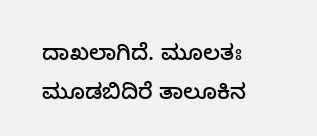ದಾಖಲಾಗಿದೆ. ಮೂಲತಃ ಮೂಡಬಿದಿರೆ ತಾಲೂಕಿನ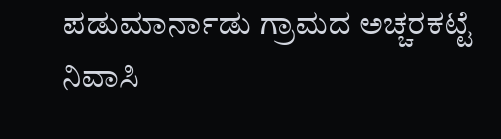ಪಡುಮಾರ್ನಾಡು ಗ್ರಾಮದ ಅಚ್ಚರಕಟ್ಟೆ ನಿವಾಸಿ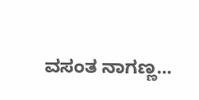ವಸಂತ ನಾಗಣ್ಣ...